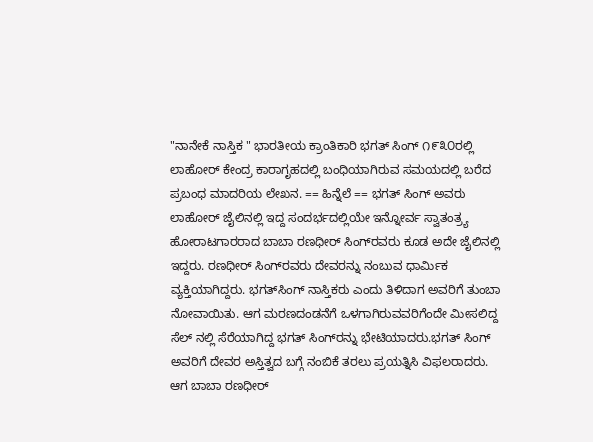"ನಾನೇಕೆ ನಾಸ್ತಿಕ " ಭಾರತೀಯ ಕ್ರಾಂತಿಕಾರಿ ಭಗತ್‌ ಸಿಂಗ್‌ ೧೯೩೦ರಲ್ಲಿ ಲಾಹೋರ್‌ ಕೇಂದ್ರ ಕಾರಾಗೃಹದಲ್ಲಿ ಬಂಧಿಯಾಗಿರುವ ಸಮಯದಲ್ಲಿ ಬರೆದ ಪ್ರಬಂಧ ಮಾದರಿಯ ಲೇಖನ. == ಹಿನ್ನೆಲೆ == ಭಗತ್‌ ಸಿಂಗ್‌ ಅವರು ಲಾಹೋರ್‌ ಜೈಲಿನಲ್ಲಿ ಇದ್ದ ಸಂದರ್ಭದಲ್ಲಿಯೇ ಇನ್ನೋರ್ವ ಸ್ವಾತಂತ್ರ್ಯ ಹೋರಾಟಗಾರರಾದ ಬಾಬಾ ರಣಧೀರ್ ಸಿಂಗ್‍ರವರು ಕೂಡ ಅದೇ ಜೈಲಿನಲ್ಲಿ ಇದ್ದರು. ರಣಧೀರ್ ಸಿಂಗ್‍ರವರು ದೇವರನ್ನು ನಂಬುವ ಧಾರ್ಮಿಕ ವ್ಯಕ್ತಿಯಾಗಿದ್ದರು. ಭಗತ್‍ಸಿಂಗ್ ನಾಸ್ತಿಕರು ಎಂದು ತಿಳಿದಾಗ ಅವರಿಗೆ ತುಂಬಾ ನೋವಾಯಿತು. ಆಗ ಮರಣದಂಡನೆಗೆ ಒಳಗಾಗಿರುವವರಿಗೆಂದೇ ಮೀಸಲಿದ್ದ ಸೆಲ್ ನಲ್ಲಿ ಸೆರೆಯಾಗಿದ್ದ ಭಗತ್‍ ಸಿಂಗ್‍ರನ್ನು ಭೇಟಿಯಾದರು.ಭಗತ್ ಸಿಂಗ್ ಅವರಿಗೆ ದೇವರ ಅಸ್ತಿತ್ವದ ಬಗ್ಗೆ ನಂಬಿಕೆ ತರಲು ಪ್ರಯತ್ನಿಸಿ ವಿಫಲರಾದರು. ಆಗ ಬಾಬಾ ರಣಧೀರ್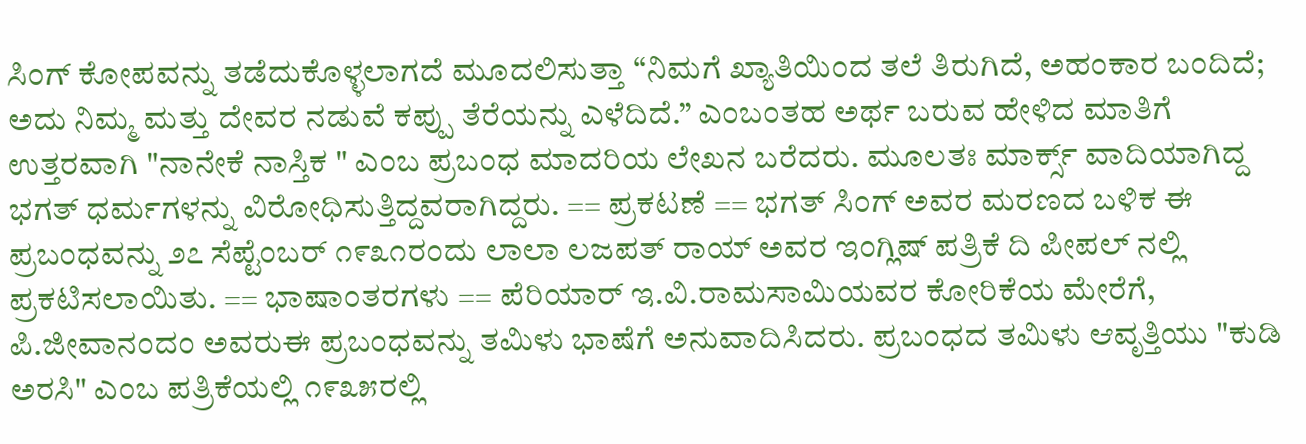ಸಿಂಗ್ ಕೋಪವನ್ನು ತಡೆದುಕೊಳ್ಳಲಾಗದೆ ಮೂದಲಿಸುತ್ತಾ “ನಿಮಗೆ ಖ್ಯಾತಿಯಿಂದ ತಲೆ ತಿರುಗಿದೆ, ಅಹಂಕಾರ ಬಂದಿದೆ; ಅದು ನಿಮ್ಮ ಮತ್ತು ದೇವರ ನಡುವೆ ಕಪ್ಪು ತೆರೆಯನ್ನು ಎಳೆದಿದೆ.” ಎಂಬಂತಹ ಅರ್ಥ ಬರುವ ಹೇಳಿದ ಮಾತಿಗೆ ಉತ್ತರವಾಗಿ "ನಾನೇಕೆ ನಾಸ್ತಿಕ " ಎಂಬ ಪ್ರಬಂಧ ಮಾದರಿಯ ಲೇಖನ ಬರೆದರು. ಮೂಲತಃ ಮಾರ್ಕ್ಸ್ ವಾದಿಯಾಗಿದ್ದ ಭಗತ್ ಧರ್ಮಗಳನ್ನು ವಿರೋಧಿಸುತ್ತಿದ್ದವರಾಗಿದ್ದರು. == ಪ್ರಕಟಣೆ == ಭಗತ್ ಸಿಂಗ್ ಅವರ ಮರಣದ ಬಳಿಕ ಈ ಪ್ರಬಂಧವನ್ನು ೨೭ ಸೆಪ್ಟೆಂಬರ್ ೧೯೩೧ರಂದು ಲಾಲಾ ಲಜಪತ್ ರಾಯ್ ಅವರ ಇಂಗ್ಲಿಷ್ ಪತ್ರಿಕೆ ದಿ ಪೀಪಲ್ ನಲ್ಲಿ ಪ್ರಕಟಿಸಲಾಯಿತು. == ಭಾಷಾಂತರಗಳು == ಪೆರಿಯಾರ್ ಇ.ವಿ.ರಾಮಸಾಮಿಯವರ ಕೋರಿಕೆಯ ಮೇರೆಗೆ, ಪಿ.ಜೀವಾನಂದಂ ಅವರುಈ ಪ್ರಬಂಧವನ್ನು ತಮಿಳು ಭಾಷೆಗೆ ಅನುವಾದಿಸಿದರು. ಪ್ರಬಂಧದ ತಮಿಳು ಆವೃತ್ತಿಯು "ಕುಡಿ ಅರಸಿ" ಎಂಬ ಪತ್ರಿಕೆಯಲ್ಲಿ ೧೯೩೫ರಲ್ಲಿ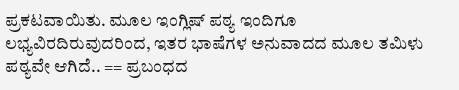ಪ್ರಕಟವಾಯಿತು. ಮೂಲ ಇಂಗ್ಲಿಷ್ ಪಠ್ಯ ಇಂದಿಗೂ ಲಭ್ಯವಿರದಿರುವುದರಿಂದ, ಇತರ ಭಾಷೆಗಳ ಅನುವಾದದ ಮೂಲ ತಮಿಳು ಪಠ್ಯವೇ ಆಗಿದೆ.. == ಪ್ರಬಂಧದ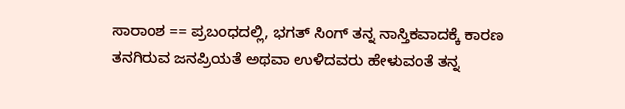ಸಾರಾಂಶ == ಪ್ರಬಂಧದಲ್ಲಿ, ಭಗತ್ ಸಿಂಗ್ ತನ್ನ ನಾಸ್ತಿಕವಾದಕ್ಕೆ ಕಾರಣ ತನಗಿರುವ ಜನಪ್ರಿಯತೆ ಅಥವಾ ಉಳಿದವರು ಹೇಳುವಂತೆ ತನ್ನ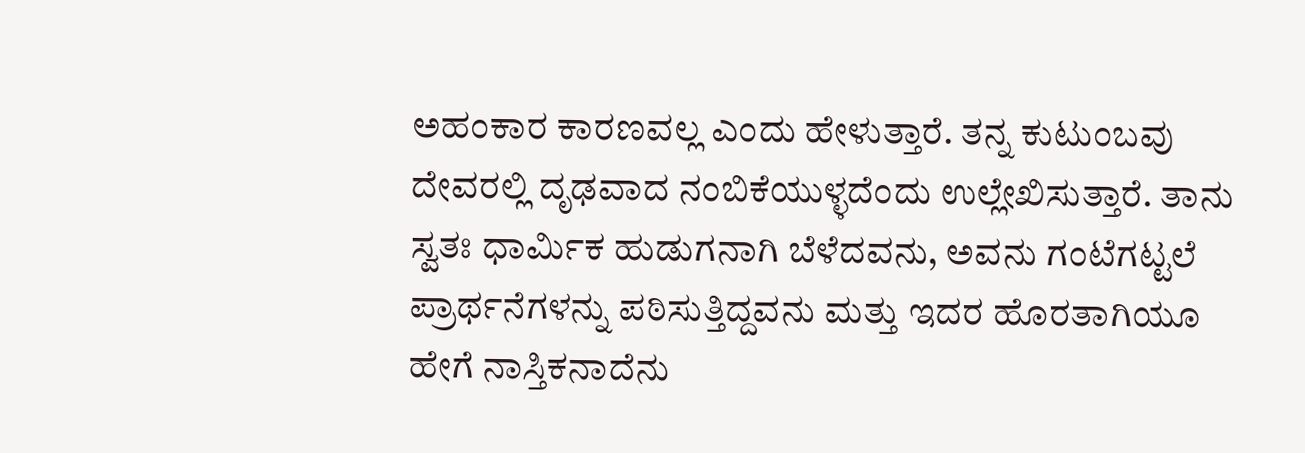ಅಹಂಕಾರ ಕಾರಣವಲ್ಲ ಎಂದು ಹೇಳುತ್ತಾರೆ. ತನ್ನ ಕುಟುಂಬವು ದೇವರಲ್ಲಿ ದೃಢವಾದ ನಂಬಿಕೆಯುಳ್ಳದೆಂದು ಉಲ್ಲೇಖಿಸುತ್ತಾರೆ. ತಾನು ಸ್ವತಃ ಧಾರ್ಮಿಕ ಹುಡುಗನಾಗಿ ಬೆಳೆದವನು, ಅವನು ಗಂಟೆಗಟ್ಟಲೆ ಪ್ರಾರ್ಥನೆಗಳನ್ನು ಪಠಿಸುತ್ತಿದ್ದವನು ಮತ್ತು ಇದರ ಹೊರತಾಗಿಯೂ ಹೇಗೆ ನಾಸ್ತಿಕನಾದೆನು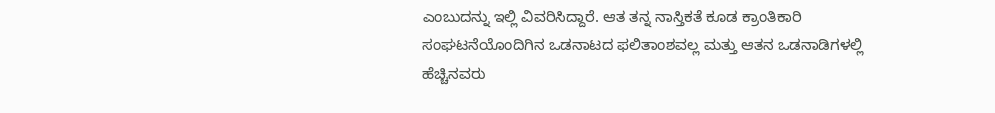ಎಂಬುದನ್ನು ಇಲ್ಲಿ ವಿವರಿಸಿದ್ದಾರೆ. ಆತ ತನ್ನ ನಾಸ್ತಿಕತೆ ಕೂಡ ಕ್ರಾಂತಿಕಾರಿ ಸಂಘಟನೆಯೊಂದಿಗಿನ ಒಡನಾಟದ ಫಲಿತಾಂಶವಲ್ಲ ಮತ್ತು ಆತನ ಒಡನಾಡಿಗಳಲ್ಲಿ ಹೆಚ್ಚಿನವರು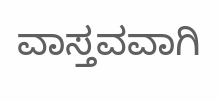ವಾಸ್ತವವಾಗಿ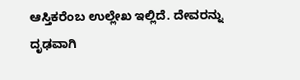ಆಸ್ತಿಕರೆಂಬ ಉಲ್ಲೇಖ ಇಲ್ಲಿದೆ. ದೇವರನ್ನು ದೃಢವಾಗಿ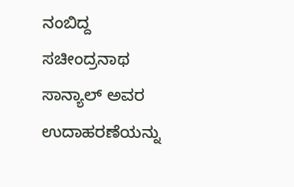ನಂಬಿದ್ದ ಸಚೀಂದ್ರನಾಥ ಸಾನ್ಯಾಲ್ ಅವರ ಉದಾಹರಣೆಯನ್ನು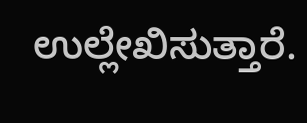ಉಲ್ಲೇಖಿಸುತ್ತಾರೆ.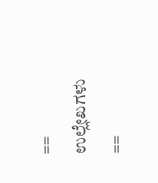== ಉಲ್ಲೇಖಗಳು ==